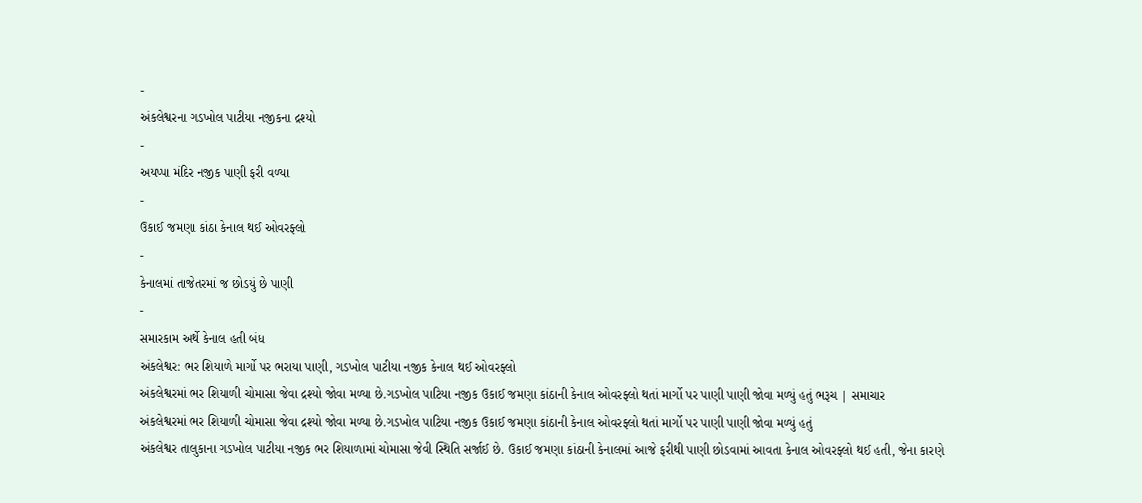-
અંકલેશ્વરના ગડખોલ પાટીયા નજીકના દ્રશ્યો
-
અયપ્પા મંદિર નજીક પાણી ફરી વળ્યા
-
ઉકાઈ જમણા કાંઠા કેનાલ થઈ ઓવરફ્લો
-
કેનાલમાં તાજેતરમાં જ છોડયું છે પાણી
-
સમારકામ અર્થે કેનાલ હતી બંધ
અંકલેશ્વર: ભર શિયાળે માર્ગો પર ભરાયા પાણી, ગડખોલ પાટીયા નજીક કેનાલ થઈ ઓવરફ્લો
અંકલેશ્વરમાં ભર શિયાળી ચોમાસા જેવા દ્રશ્યો જોવા મળ્યા છે.ગડખોલ પાટિયા નજીક ઉકાઈ જમણા કાંઠાની કેનાલ ઓવરફ્લો થતાં માર્ગો પર પાણી પાણી જોવા મળ્યું હતું ભરૂચ | સમાચાર
અંકલેશ્વરમાં ભર શિયાળી ચોમાસા જેવા દ્રશ્યો જોવા મળ્યા છે.ગડખોલ પાટિયા નજીક ઉકાઈ જમણા કાંઠાની કેનાલ ઓવરફ્લો થતાં માર્ગો પર પાણી પાણી જોવા મળ્યું હતું
અંકલેશ્વર તાલુકાના ગડખોલ પાટીયા નજીક ભર શિયાળામાં ચોમાસા જેવી સ્થિતિ સર્જાઈ છે. ઉકાઈ જમણા કાંઠાની કેનાલમાં આજે ફરીથી પાણી છોડવામાં આવતા કેનાલ ઓવરફ્લો થઈ હતી, જેના કારણે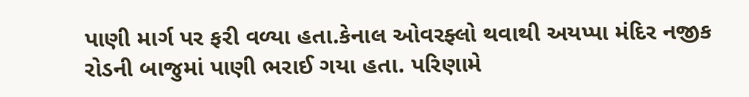પાણી માર્ગ પર ફરી વળ્યા હતા.કેનાલ ઓવરફ્લો થવાથી અયપ્પા મંદિર નજીક રોડની બાજુમાં પાણી ભરાઈ ગયા હતા. પરિણામે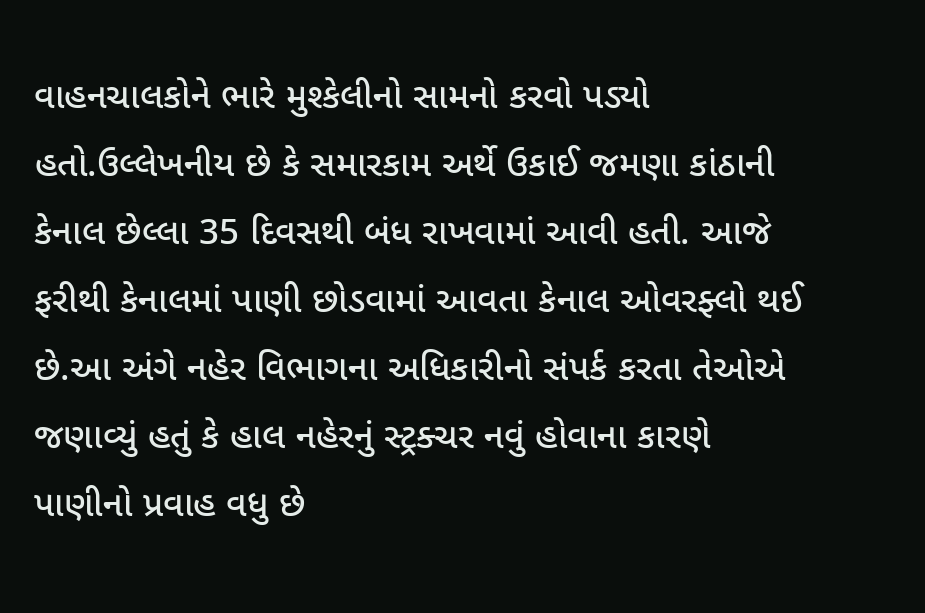વાહનચાલકોને ભારે મુશ્કેલીનો સામનો કરવો પડ્યો હતો.ઉલ્લેખનીય છે કે સમારકામ અર્થે ઉકાઈ જમણા કાંઠાની કેનાલ છેલ્લા 35 દિવસથી બંધ રાખવામાં આવી હતી. આજે ફરીથી કેનાલમાં પાણી છોડવામાં આવતા કેનાલ ઓવરફ્લો થઈ છે.આ અંગે નહેર વિભાગના અધિકારીનો સંપર્ક કરતા તેઓએ જણાવ્યું હતું કે હાલ નહેરનું સ્ટ્રક્ચર નવું હોવાના કારણે પાણીનો પ્રવાહ વધુ છે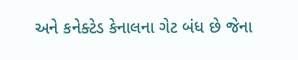અને કનેક્ટેડ કેનાલના ગેટ બંધ છે જેના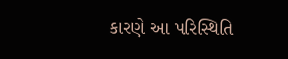કારણે આ પરિસ્થિતિ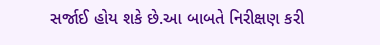સર્જાઈ હોય શકે છે.આ બાબતે નિરીક્ષણ કરી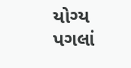યોગ્ય પગલાં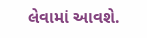લેવામાં આવશે.